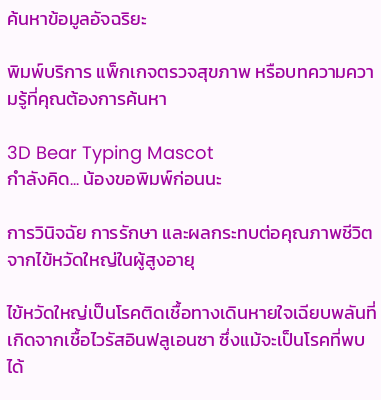ค้นหาข้อมูลอัจฉริยะ

พิมพ์บริการ แพ็กเกจตรวจสุขภาพ หรือบทความความรู้ที่คุณต้องการค้นหา

3D Bear Typing Mascot
กำลังคิด... น้องขอพิมพ์ก่อนนะ

การวินิจฉัย การรักษา และผลกระทบต่อคุณภาพชีวิตจากไข้หวัดใหญ่ในผู้สูงอายุ

ไข้หวัดใหญ่เป็นโรคติดเชื้อทางเดินหายใจเฉียบพลันที่เกิดจากเชื้อไวรัสอินฟลูเอนซา ซึ่งแม้จะเป็นโรคที่พบได้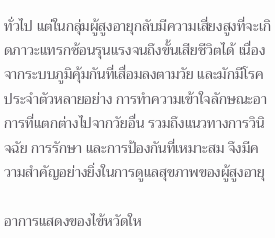ทั่วไป แต่ในกลุ่มผู้สูงอายุกลับมีความเสี่ยงสูงที่จะเกิดภาวะแทรกซ้อนรุนแรงจนถึงขั้นเสียชีวิตได้ เนื่องจากระบบภูมิคุ้มกันที่เสื่อมลงตามวัย และมักมีโรคประจำตัวหลายอย่าง การทำความเข้าใจลักษณะอาการที่แตกต่างไปจากวัยอื่น รวมถึงแนวทางการวินิจฉัย การรักษา และการป้องกันที่เหมาะสม จึงมีความสำคัญอย่างยิ่งในการดูแลสุขภาพของผู้สูงอายุ

อาการแสดงของไข้หวัดให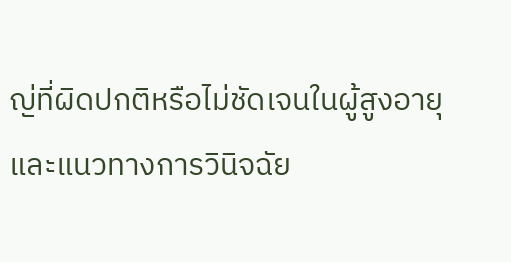ญ่ที่ผิดปกติหรือไม่ชัดเจนในผู้สูงอายุ และแนวทางการวินิจฉัย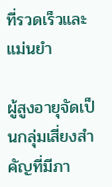ที่รวดเร็วและแม่นยำ

ผู้สูงอายุจัดเป็นกลุ่มเสี่ยงสำคัญที่มีภา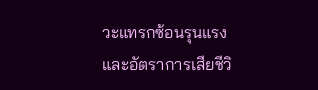วะแทรกซ้อนรุนแรงและอัตราการเสียชีวิ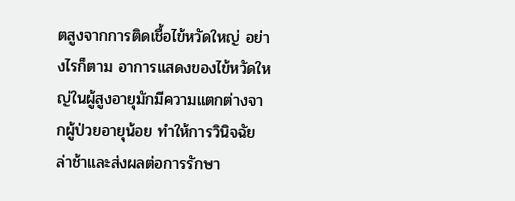ตสูงจากการติดเชื้อไข้หวัดใหญ่ อย่างไรก็ตาม อาการแสดงของไข้หวัดใหญ่ในผู้สูงอายุมักมีความแตกต่างจากผู้ป่วยอายุน้อย ทำให้การวินิจฉัยล่าช้าและส่งผลต่อการรักษา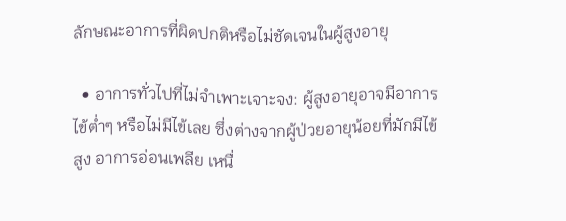ลักษณะอาการที่ผิดปกติหรือไม่ชัดเจนในผู้สูงอายุ

  • อาการทั่วไปที่ไม่จำเพาะเจาะจง: ผู้สูงอายุอาจมีอาการไข้ต่ำๆ หรือไม่มีไข้เลย ซึ่งต่างจากผู้ป่วยอายุน้อยที่มักมีไข้สูง อาการอ่อนเพลีย เหนื่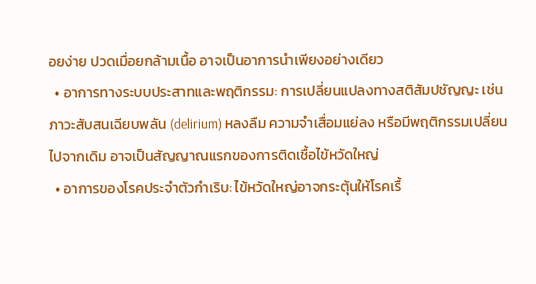อยง่าย ปวดเมื่อยกล้ามเนื้อ อาจเป็นอาการนำเพียงอย่างเดียว
  • อาการทางระบบประสาทและพฤติกรรม: การเปลี่ยนแปลงทางสติสัมปชัญญะ เช่น ภาวะสับสนเฉียบพลัน (delirium) หลงลืม ความจำเสื่อมแย่ลง หรือมีพฤติกรรมเปลี่ยนไปจากเดิม อาจเป็นสัญญาณแรกของการติดเชื้อไข้หวัดใหญ่
  • อาการของโรคประจำตัวกำเริบ: ไข้หวัดใหญ่อาจกระตุ้นให้โรคเรื้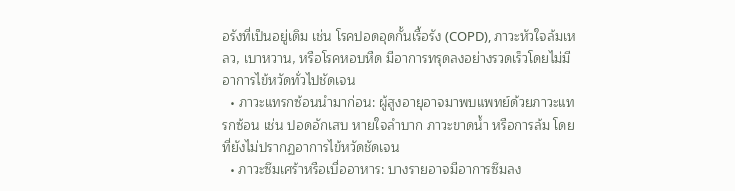อรังที่เป็นอยู่เดิม เช่น โรคปอดอุดกั้นเรื้อรัง (COPD), ภาวะหัวใจล้มเหลว, เบาหวาน, หรือโรคหอบหืด มีอาการทรุดลงอย่างรวดเร็วโดยไม่มีอาการไข้หวัดทั่วไปชัดเจน
  • ภาวะแทรกซ้อนนำมาก่อน: ผู้สูงอายุอาจมาพบแพทย์ด้วยภาวะแทรกซ้อน เช่น ปอดอักเสบ หายใจลำบาก ภาวะขาดน้ำ หรือการล้ม โดยที่ยังไม่ปรากฏอาการไข้หวัดชัดเจน
  • ภาวะซึมเศร้าหรือเบื่ออาหาร: บางรายอาจมีอาการซึมลง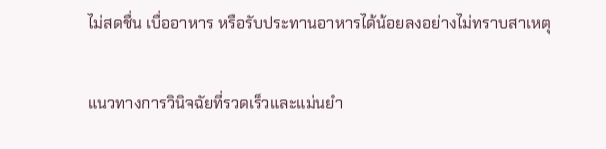ไม่สดชื่น เบื่ออาหาร หรือรับประทานอาหารได้น้อยลงอย่างไม่ทราบสาเหตุ

แนวทางการวินิจฉัยที่รวดเร็วและแม่นยำ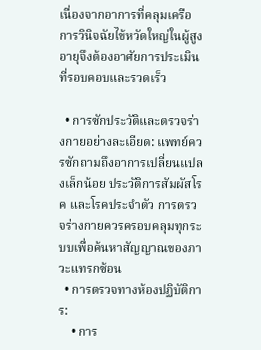เนื่องจากอาการที่คลุมเครือ การวินิจฉัยไข้หวัดใหญ่ในผู้สูงอายุจึงต้องอาศัยการประเมินที่รอบคอบและรวดเร็ว

  • การซักประวัติและตรวจร่างกายอย่างละเอียด: แพทย์ควรซักถามถึงอาการเปลี่ยนแปลงเล็กน้อย ประวัติการสัมผัสโรค และโรคประจำตัว การตรวจร่างกายควรครอบคลุมทุกระบบเพื่อค้นหาสัญญาณของภาวะแทรกซ้อน
  • การตรวจทางห้องปฏิบัติการ:
    • การ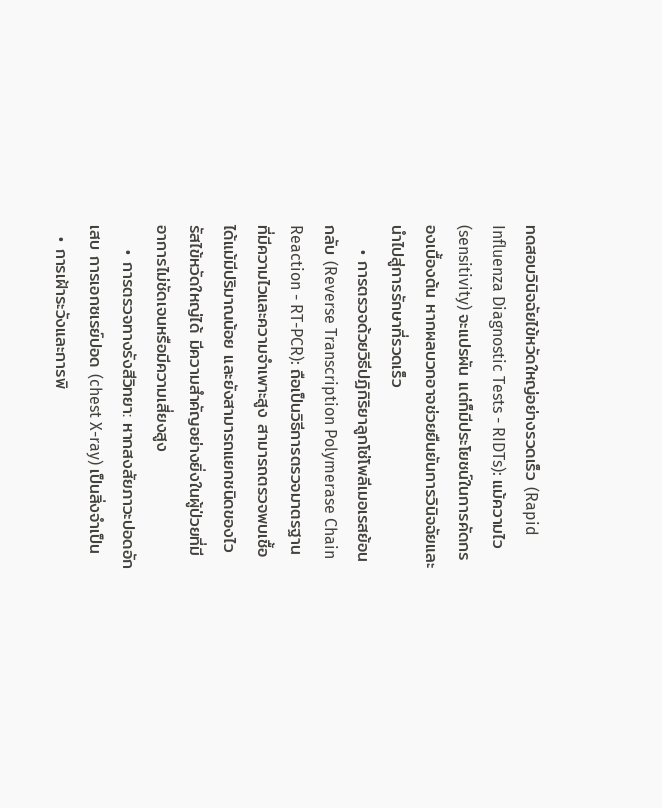ทดสอบวินิจฉัยไข้หวัดใหญ่อย่างรวดเร็ว (Rapid Influenza Diagnostic Tests - RIDTs): แม้ความไว (sensitivity) จะแปรผัน แต่ก็มีประโยชน์ในการคัดกรองเบื้องต้น หากผลบวกอาจช่วยยืนยันการวินิจฉัยและนำไปสู่การรักษาที่รวดเร็ว
    • การตรวจด้วยวิธีปฏิกิริยาลูกโซ่โพลีเมอเรสย้อนกลับ (Reverse Transcription Polymerase Chain Reaction - RT-PCR): ถือเป็นวิธีการตรวจมาตรฐานที่มีความไวและความจำเพาะสูง สามารถตรวจพบเชื้อได้แม้มีปริมาณน้อย และยังสามารถแยกชนิดของไวรัสไข้หวัดใหญ่ได้ มีความสำคัญอย่างยิ่งในผู้ป่วยที่มีอาการไม่ชัดเจนหรือมีความเสี่ยงสูง
    • การตรวจทางรังสีวิทยา: หากสงสัยภาวะปอดอักเสบ การเอกซเรย์ปอด (chest X-ray) เป็นสิ่งจำเป็น
  • การเฝ้าระวังและการพิ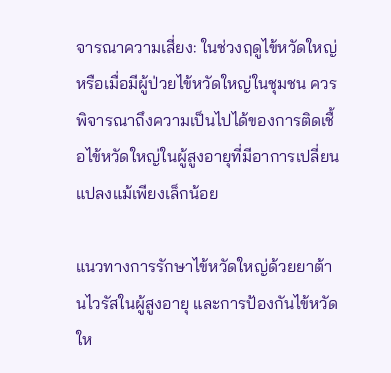จารณาความเสี่ยง: ในช่วงฤดูไข้หวัดใหญ่ หรือเมื่อมีผู้ป่วยไข้หวัดใหญ่ในชุมชน ควรพิจารณาถึงความเป็นไปได้ของการติดเชื้อไข้หวัดใหญ่ในผู้สูงอายุที่มีอาการเปลี่ยนแปลงแม้เพียงเล็กน้อย

แนวทางการรักษาไข้หวัดใหญ่ด้วยยาต้านไวรัสในผู้สูงอายุ และการป้องกันไข้หวัดให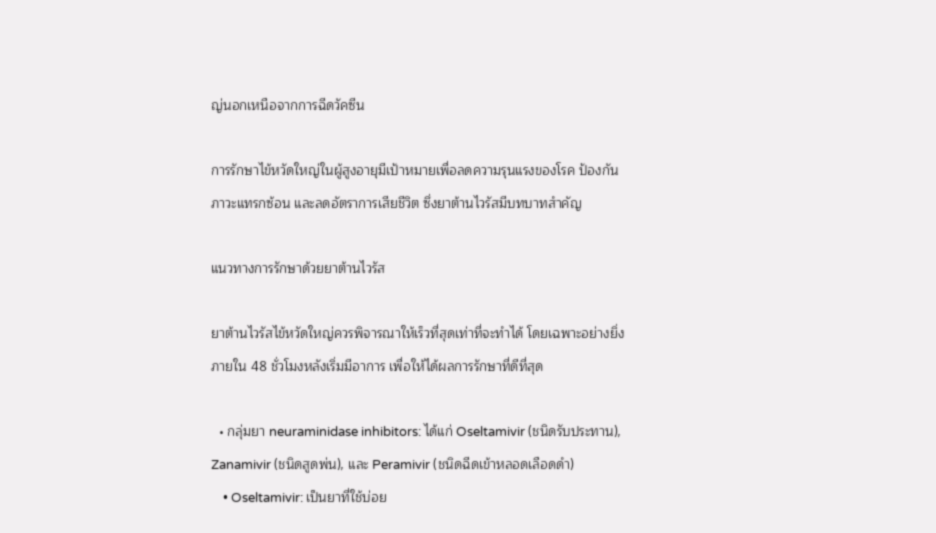ญ่นอกเหนือจากการฉีดวัคซีน

การรักษาไข้หวัดใหญ่ในผู้สูงอายุมีเป้าหมายเพื่อลดความรุนแรงของโรค ป้องกันภาวะแทรกซ้อน และลดอัตราการเสียชีวิต ซึ่งยาต้านไวรัสมีบทบาทสำคัญ

แนวทางการรักษาด้วยยาต้านไวรัส

ยาต้านไวรัสไข้หวัดใหญ่ควรพิจารณาให้เร็วที่สุดเท่าที่จะทำได้ โดยเฉพาะอย่างยิ่งภายใน 48 ชั่วโมงหลังเริ่มมีอาการ เพื่อให้ได้ผลการรักษาที่ดีที่สุด

  • กลุ่มยา neuraminidase inhibitors: ได้แก่ Oseltamivir (ชนิดรับประทาน), Zanamivir (ชนิดสูดพ่น), และ Peramivir (ชนิดฉีดเข้าหลอดเลือดดำ)
    • Oseltamivir: เป็นยาที่ใช้บ่อย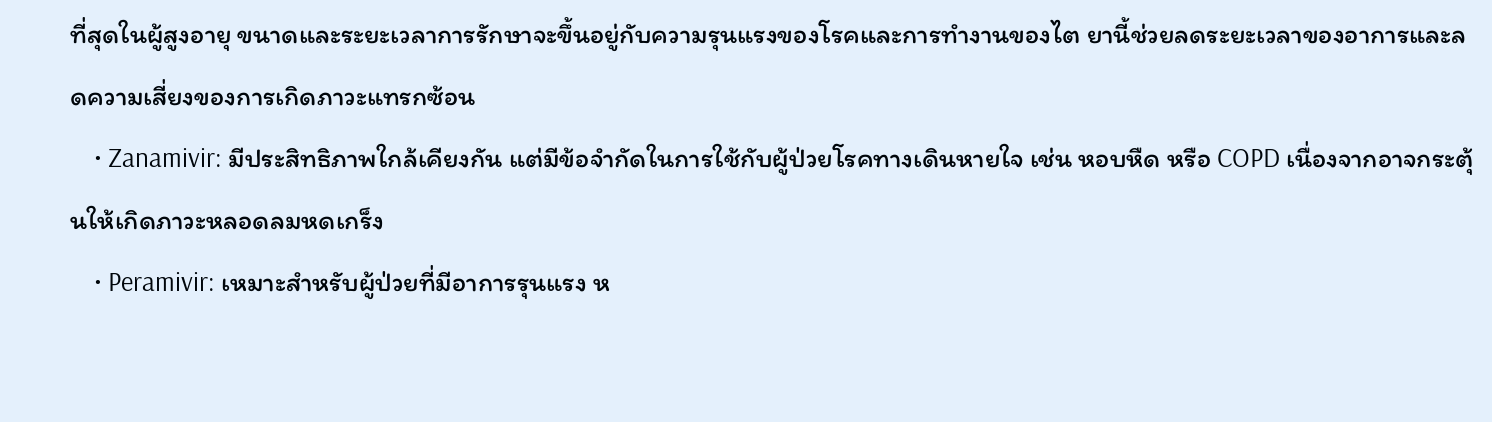ที่สุดในผู้สูงอายุ ขนาดและระยะเวลาการรักษาจะขึ้นอยู่กับความรุนแรงของโรคและการทำงานของไต ยานี้ช่วยลดระยะเวลาของอาการและลดความเสี่ยงของการเกิดภาวะแทรกซ้อน
    • Zanamivir: มีประสิทธิภาพใกล้เคียงกัน แต่มีข้อจำกัดในการใช้กับผู้ป่วยโรคทางเดินหายใจ เช่น หอบหืด หรือ COPD เนื่องจากอาจกระตุ้นให้เกิดภาวะหลอดลมหดเกร็ง
    • Peramivir: เหมาะสำหรับผู้ป่วยที่มีอาการรุนแรง ห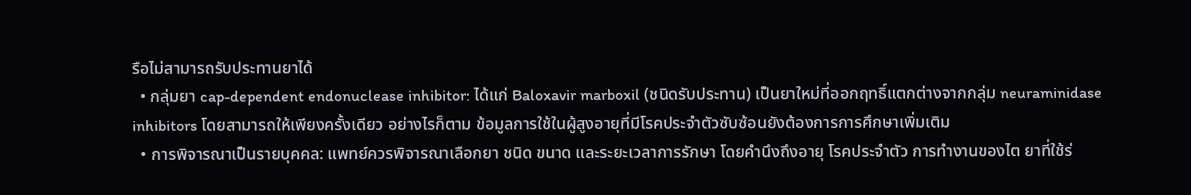รือไม่สามารถรับประทานยาได้
  • กลุ่มยา cap-dependent endonuclease inhibitor: ได้แก่ Baloxavir marboxil (ชนิดรับประทาน) เป็นยาใหม่ที่ออกฤทธิ์แตกต่างจากกลุ่ม neuraminidase inhibitors โดยสามารถให้เพียงครั้งเดียว อย่างไรก็ตาม ข้อมูลการใช้ในผู้สูงอายุที่มีโรคประจำตัวซับซ้อนยังต้องการการศึกษาเพิ่มเติม
  • การพิจารณาเป็นรายบุคคล: แพทย์ควรพิจารณาเลือกยา ชนิด ขนาด และระยะเวลาการรักษา โดยคำนึงถึงอายุ โรคประจำตัว การทำงานของไต ยาที่ใช้ร่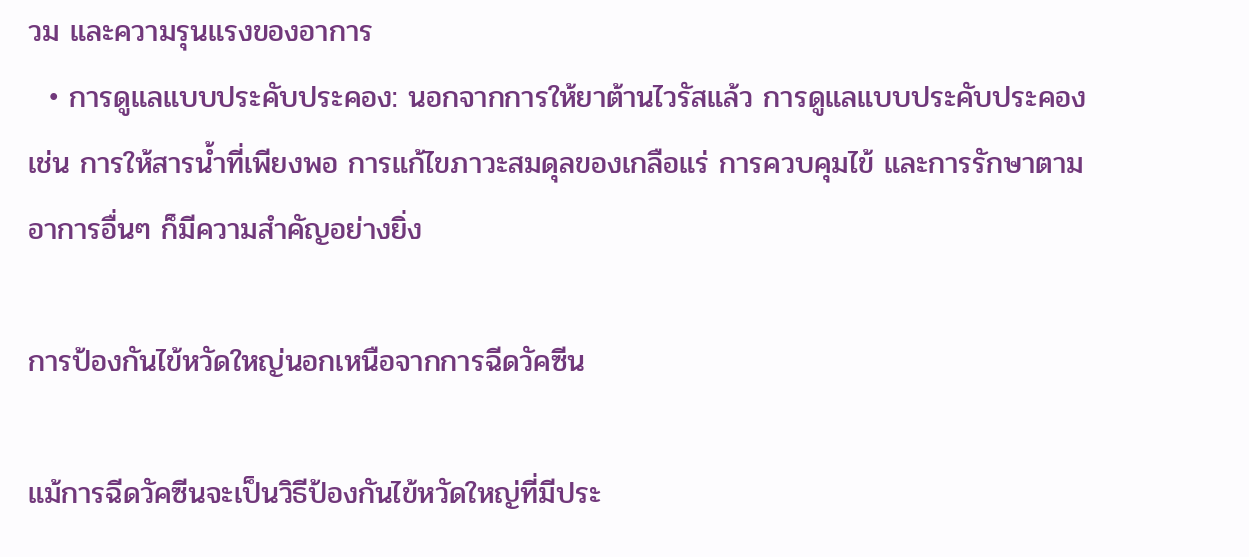วม และความรุนแรงของอาการ
  • การดูแลแบบประคับประคอง: นอกจากการให้ยาต้านไวรัสแล้ว การดูแลแบบประคับประคอง เช่น การให้สารน้ำที่เพียงพอ การแก้ไขภาวะสมดุลของเกลือแร่ การควบคุมไข้ และการรักษาตามอาการอื่นๆ ก็มีความสำคัญอย่างยิ่ง

การป้องกันไข้หวัดใหญ่นอกเหนือจากการฉีดวัคซีน

แม้การฉีดวัคซีนจะเป็นวิธีป้องกันไข้หวัดใหญ่ที่มีประ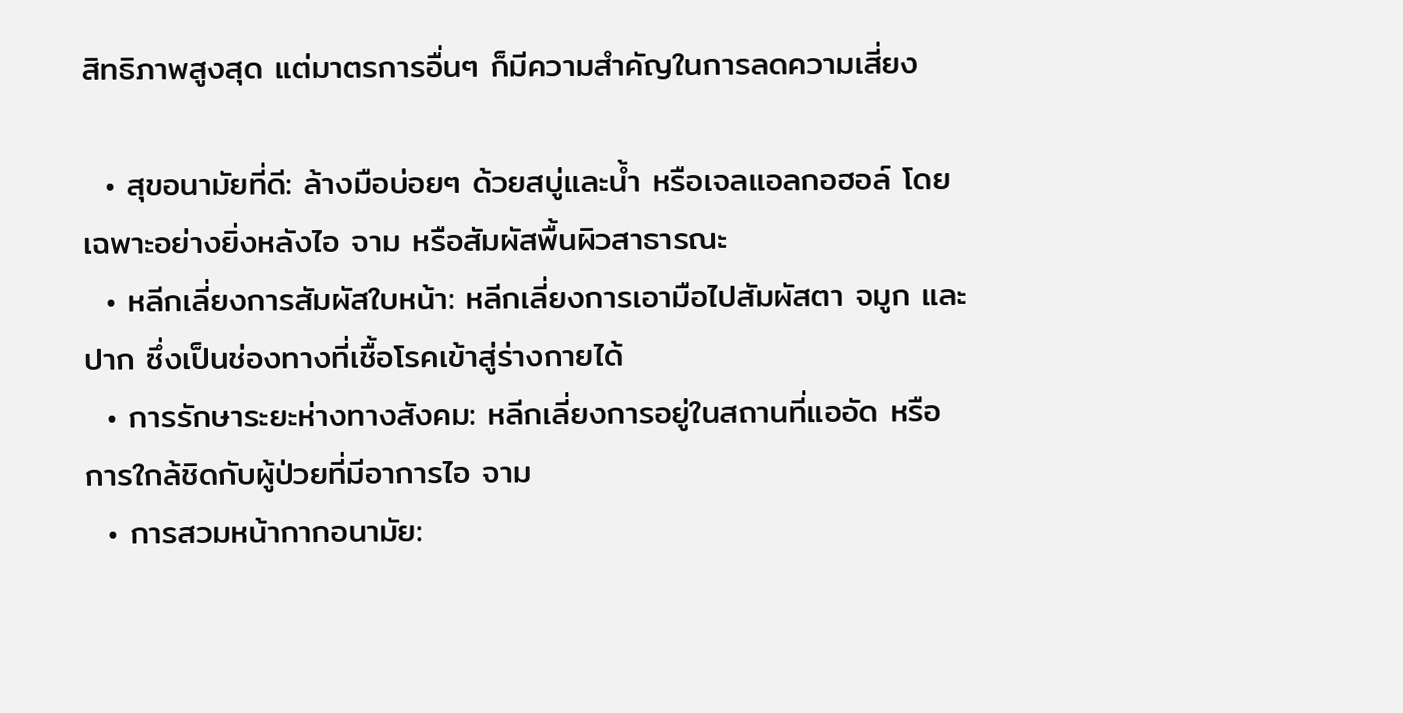สิทธิภาพสูงสุด แต่มาตรการอื่นๆ ก็มีความสำคัญในการลดความเสี่ยง

  • สุขอนามัยที่ดี: ล้างมือบ่อยๆ ด้วยสบู่และน้ำ หรือเจลแอลกอฮอล์ โดยเฉพาะอย่างยิ่งหลังไอ จาม หรือสัมผัสพื้นผิวสาธารณะ
  • หลีกเลี่ยงการสัมผัสใบหน้า: หลีกเลี่ยงการเอามือไปสัมผัสตา จมูก และปาก ซึ่งเป็นช่องทางที่เชื้อโรคเข้าสู่ร่างกายได้
  • การรักษาระยะห่างทางสังคม: หลีกเลี่ยงการอยู่ในสถานที่แออัด หรือการใกล้ชิดกับผู้ป่วยที่มีอาการไอ จาม
  • การสวมหน้ากากอนามัย: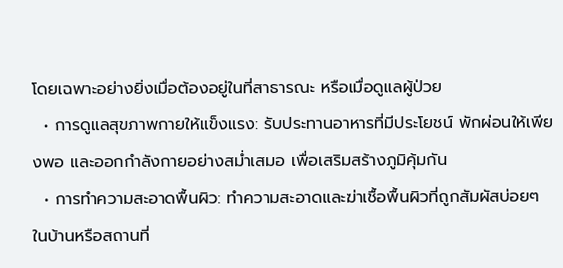โดยเฉพาะอย่างยิ่งเมื่อต้องอยู่ในที่สาธารณะ หรือเมื่อดูแลผู้ป่วย
  • การดูแลสุขภาพกายให้แข็งแรง: รับประทานอาหารที่มีประโยชน์ พักผ่อนให้เพียงพอ และออกกำลังกายอย่างสม่ำเสมอ เพื่อเสริมสร้างภูมิคุ้มกัน
  • การทำความสะอาดพื้นผิว: ทำความสะอาดและฆ่าเชื้อพื้นผิวที่ถูกสัมผัสบ่อยๆ ในบ้านหรือสถานที่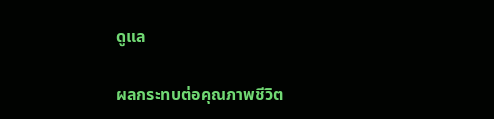ดูแล

ผลกระทบต่อคุณภาพชีวิต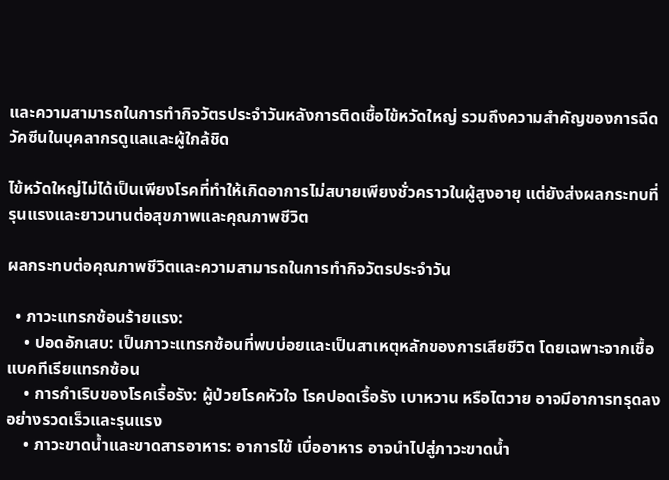และความสามารถในการทำกิจวัตรประจำวันหลังการติดเชื้อไข้หวัดใหญ่ รวมถึงความสำคัญของการฉีดวัคซีนในบุคลากรดูแลและผู้ใกล้ชิด

ไข้หวัดใหญ่ไม่ได้เป็นเพียงโรคที่ทำให้เกิดอาการไม่สบายเพียงชั่วคราวในผู้สูงอายุ แต่ยังส่งผลกระทบที่รุนแรงและยาวนานต่อสุขภาพและคุณภาพชีวิต

ผลกระทบต่อคุณภาพชีวิตและความสามารถในการทำกิจวัตรประจำวัน

  • ภาวะแทรกซ้อนร้ายแรง:
    • ปอดอักเสบ: เป็นภาวะแทรกซ้อนที่พบบ่อยและเป็นสาเหตุหลักของการเสียชีวิต โดยเฉพาะจากเชื้อแบคทีเรียแทรกซ้อน
    • การกำเริบของโรคเรื้อรัง: ผู้ป่วยโรคหัวใจ โรคปอดเรื้อรัง เบาหวาน หรือไตวาย อาจมีอาการทรุดลงอย่างรวดเร็วและรุนแรง
    • ภาวะขาดน้ำและขาดสารอาหาร: อาการไข้ เบื่ออาหาร อาจนำไปสู่ภาวะขาดน้ำ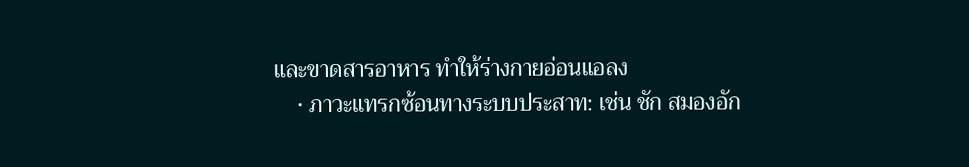และขาดสารอาหาร ทำให้ร่างกายอ่อนแอลง
    • ภาวะแทรกซ้อนทางระบบประสาท: เช่น ชัก สมองอัก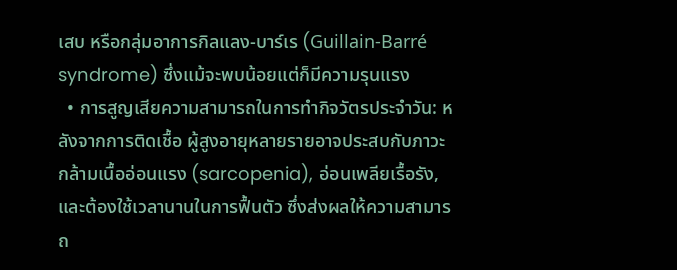เสบ หรือกลุ่มอาการกิลแลง-บาร์เร (Guillain-Barré syndrome) ซึ่งแม้จะพบน้อยแต่ก็มีความรุนแรง
  • การสูญเสียความสามารถในการทำกิจวัตรประจำวัน: หลังจากการติดเชื้อ ผู้สูงอายุหลายรายอาจประสบกับภาวะกล้ามเนื้ออ่อนแรง (sarcopenia), อ่อนเพลียเรื้อรัง, และต้องใช้เวลานานในการฟื้นตัว ซึ่งส่งผลให้ความสามารถ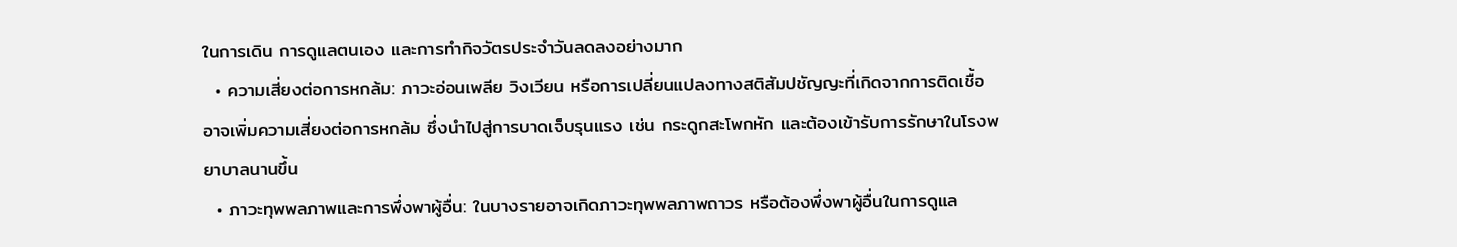ในการเดิน การดูแลตนเอง และการทำกิจวัตรประจำวันลดลงอย่างมาก
  • ความเสี่ยงต่อการหกล้ม: ภาวะอ่อนเพลีย วิงเวียน หรือการเปลี่ยนแปลงทางสติสัมปชัญญะที่เกิดจากการติดเชื้อ อาจเพิ่มความเสี่ยงต่อการหกล้ม ซึ่งนำไปสู่การบาดเจ็บรุนแรง เช่น กระดูกสะโพกหัก และต้องเข้ารับการรักษาในโรงพยาบาลนานขึ้น
  • ภาวะทุพพลภาพและการพึ่งพาผู้อื่น: ในบางรายอาจเกิดภาวะทุพพลภาพถาวร หรือต้องพึ่งพาผู้อื่นในการดูแล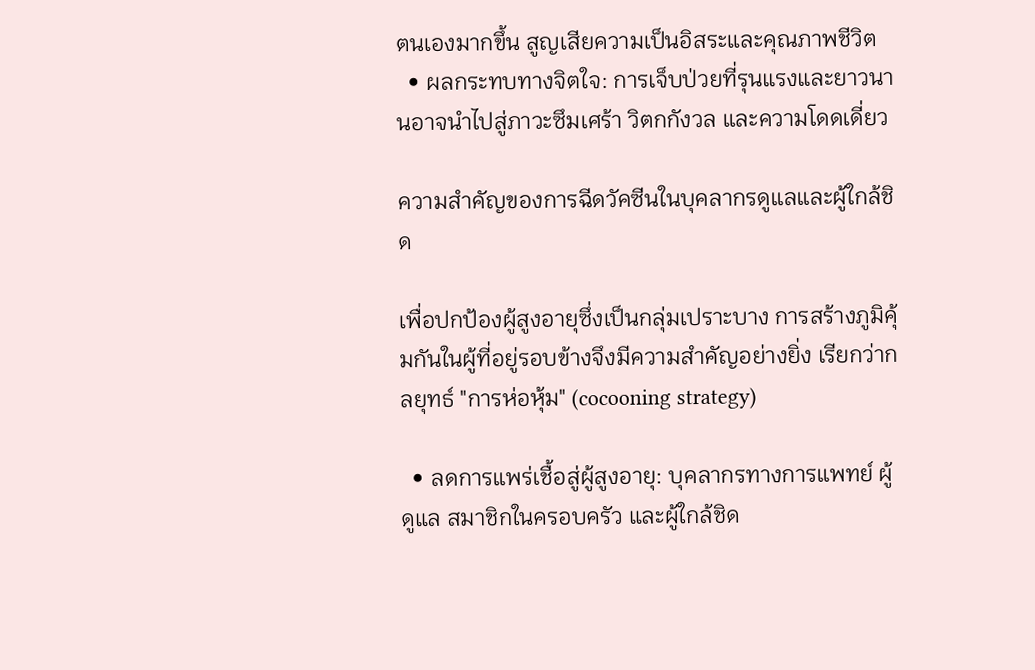ตนเองมากขึ้น สูญเสียความเป็นอิสระและคุณภาพชีวิต
  • ผลกระทบทางจิตใจ: การเจ็บป่วยที่รุนแรงและยาวนานอาจนำไปสู่ภาวะซึมเศร้า วิตกกังวล และความโดดเดี่ยว

ความสำคัญของการฉีดวัคซีนในบุคลากรดูแลและผู้ใกล้ชิด

เพื่อปกป้องผู้สูงอายุซึ่งเป็นกลุ่มเปราะบาง การสร้างภูมิคุ้มกันในผู้ที่อยู่รอบข้างจึงมีความสำคัญอย่างยิ่ง เรียกว่ากลยุทธ์ "การห่อหุ้ม" (cocooning strategy)

  • ลดการแพร่เชื้อสู่ผู้สูงอายุ: บุคลากรทางการแพทย์ ผู้ดูแล สมาชิกในครอบครัว และผู้ใกล้ชิด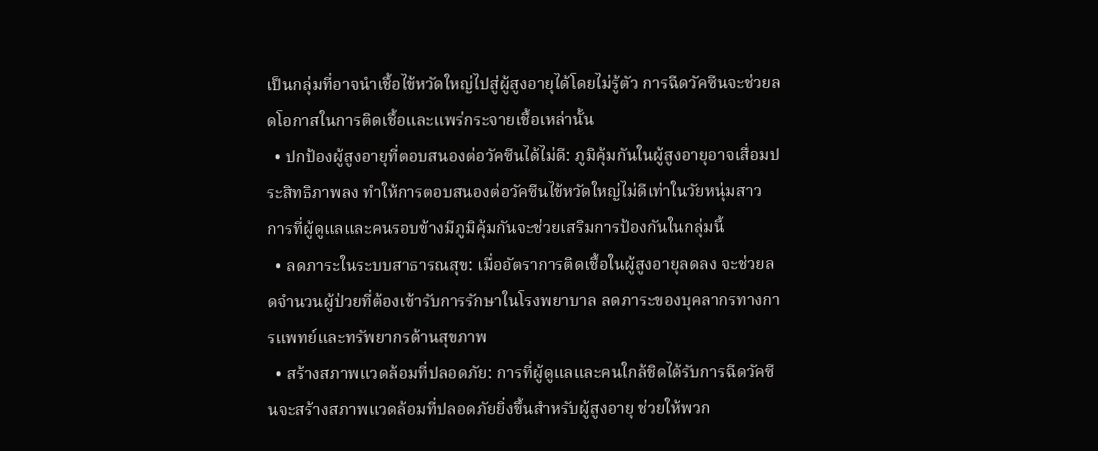เป็นกลุ่มที่อาจนำเชื้อไข้หวัดใหญ่ไปสู่ผู้สูงอายุได้โดยไม่รู้ตัว การฉีดวัคซีนจะช่วยลดโอกาสในการติดเชื้อและแพร่กระจายเชื้อเหล่านั้น
  • ปกป้องผู้สูงอายุที่ตอบสนองต่อวัคซีนได้ไม่ดี: ภูมิคุ้มกันในผู้สูงอายุอาจเสื่อมประสิทธิภาพลง ทำให้การตอบสนองต่อวัคซีนไข้หวัดใหญ่ไม่ดีเท่าในวัยหนุ่มสาว การที่ผู้ดูแลและคนรอบข้างมีภูมิคุ้มกันจะช่วยเสริมการป้องกันในกลุ่มนี้
  • ลดภาระในระบบสาธารณสุข: เมื่ออัตราการติดเชื้อในผู้สูงอายุลดลง จะช่วยลดจำนวนผู้ป่วยที่ต้องเข้ารับการรักษาในโรงพยาบาล ลดภาระของบุคลากรทางการแพทย์และทรัพยากรด้านสุขภาพ
  • สร้างสภาพแวดล้อมที่ปลอดภัย: การที่ผู้ดูแลและคนใกล้ชิดได้รับการฉีดวัคซีนจะสร้างสภาพแวดล้อมที่ปลอดภัยยิ่งขึ้นสำหรับผู้สูงอายุ ช่วยให้พวก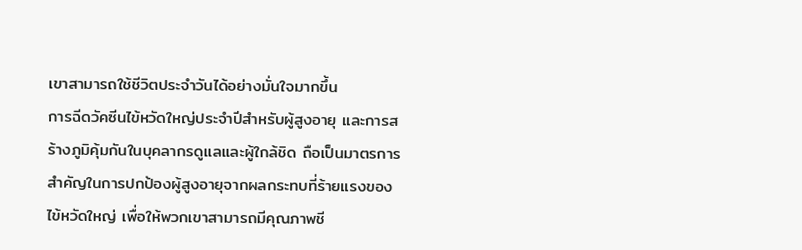เขาสามารถใช้ชีวิตประจำวันได้อย่างมั่นใจมากขึ้น
การฉีดวัคซีนไข้หวัดใหญ่ประจำปีสำหรับผู้สูงอายุ และการสร้างภูมิคุ้มกันในบุคลากรดูแลและผู้ใกล้ชิด ถือเป็นมาตรการสำคัญในการปกป้องผู้สูงอายุจากผลกระทบที่ร้ายแรงของไข้หวัดใหญ่ เพื่อให้พวกเขาสามารถมีคุณภาพชี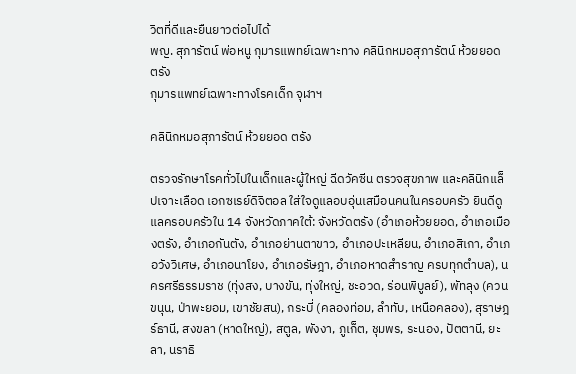วิตที่ดีและยืนยาวต่อไปได้
พญ. สุภารัตน์ พ่อหนู กุมารแพทย์เฉพาะทาง คลินิกหมอสุภารัตน์ ห้วยยอด ตรัง
กุมารแพทย์เฉพาะทางโรคเด็ก จุฬาฯ

คลินิกหมอสุภารัตน์ ห้วยยอด ตรัง

ตรวจรักษาโรคทั่วไปในเด็กและผู้ใหญ่ ฉีดวัคซีน ตรวจสุขภาพ และคลินิกแล็ปเจาะเลือด เอกซเรย์ดิจิตอล ใส่ใจดูแลอบอุ่นเสมือนคนในครอบครัว ยินดีดูแลครอบครัวใน 14 จังหวัดภาคใต้: จังหวัดตรัง (อำเภอห้วยยอด, อำเภอเมืองตรัง, อำเภอกันตัง, อำเภอย่านตาขาว, อำเภอปะเหลียน, อำเภอสิเกา, อำเภอวังวิเศษ, อำเภอนาโยง, อำเภอรัษฎา, อำเภอหาดสำราญ ครบทุกตำบล), นครศรีธรรมราช (ทุ่งสง, บางขัน, ทุ่งใหญ่, ชะอวด, ร่อนพิบูลย์), พัทลุง (ควนขนุน, ป่าพะยอม, เขาชัยสน), กระบี่ (คลองท่อม, ลำทับ, เหนือคลอง), สุราษฎร์ธานี, สงขลา (หาดใหญ่), สตูล, พังงา, ภูเก็ต, ชุมพร, ระนอง, ปัตตานี, ยะลา, นราธิ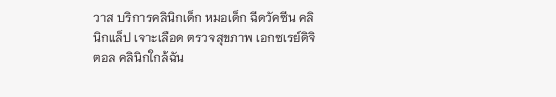วาส บริการคลินิกเด็ก หมอเด็ก ฉีดวัคซีน คลินิกแล็ป เจาะเลือด ตรวจสุขภาพ เอกซเรย์ดิจิตอล คลินิกใกล้ฉัน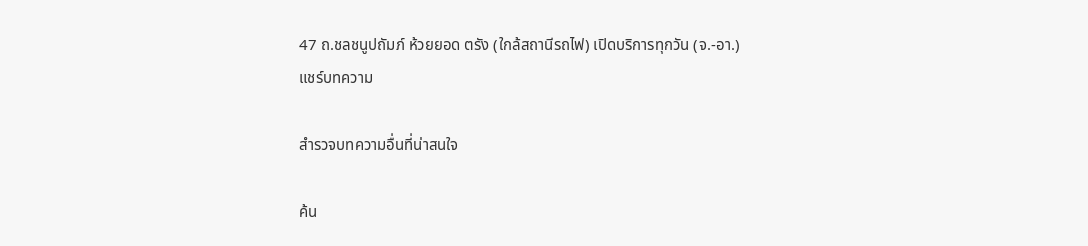47 ถ.ชลชนูปถัมภ์ ห้วยยอด ตรัง (ใกล้สถานีรถไฟ) เปิดบริการทุกวัน (จ.-อา.)
แชร์บทความ

สำรวจบทความอื่นที่น่าสนใจ

ค้น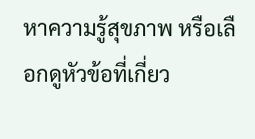หาความรู้สุขภาพ หรือเลือกดูหัวข้อที่เกี่ยว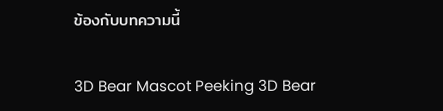ข้องกับบทความนี้

3D Bear Mascot Peeking 3D Bear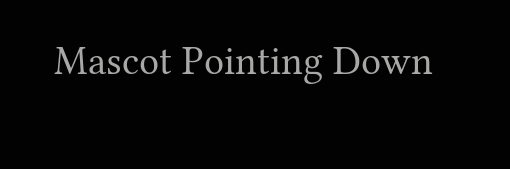Mascot Pointing Down